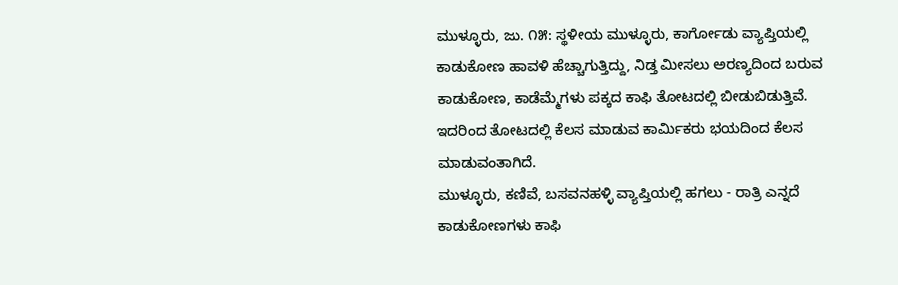ಮುಳ್ಳೂರು, ಜು. ೧೫: ಸ್ಥಳೀಯ ಮುಳ್ಳೂರು, ಕಾರ್ಗೋಡು ವ್ಯಾಪ್ತಿಯಲ್ಲಿ ಕಾಡುಕೋಣ ಹಾವಳಿ ಹೆಚ್ಚಾಗುತ್ತಿದ್ದು, ನಿಡ್ತ ಮೀಸಲು ಅರಣ್ಯದಿಂದ ಬರುವ ಕಾಡುಕೋಣ, ಕಾಡೆಮ್ಮೆಗಳು ಪಕ್ಕದ ಕಾಫಿ ತೋಟದಲ್ಲಿ ಬೀಡುಬಿಡುತ್ತಿವೆ. ಇದರಿಂದ ತೋಟದಲ್ಲಿ ಕೆಲಸ ಮಾಡುವ ಕಾರ್ಮಿಕರು ಭಯದಿಂದ ಕೆಲಸ ಮಾಡುವಂತಾಗಿದೆ.
ಮುಳ್ಳೂರು, ಕಣಿವೆ, ಬಸವನಹಳ್ಳಿ ವ್ಯಾಪ್ತಿಯಲ್ಲಿ ಹಗಲು - ರಾತ್ರಿ ಎನ್ನದೆ ಕಾಡುಕೋಣಗಳು ಕಾಫಿ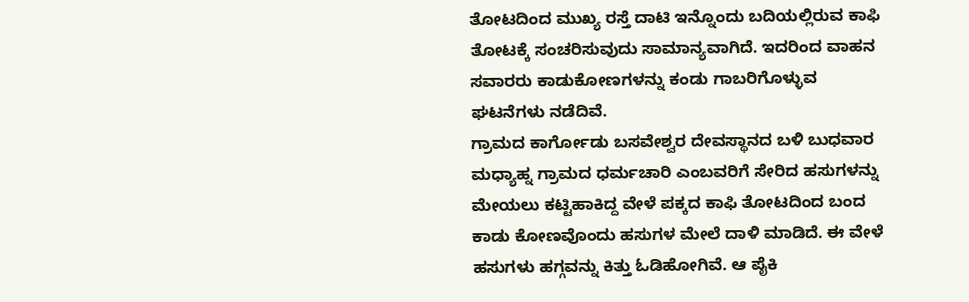ತೋಟದಿಂದ ಮುಖ್ಯ ರಸ್ತೆ ದಾಟಿ ಇನ್ನೊಂದು ಬದಿಯಲ್ಲಿರುವ ಕಾಫಿ ತೋಟಕ್ಕೆ ಸಂಚರಿಸುವುದು ಸಾಮಾನ್ಯವಾಗಿದೆ. ಇದರಿಂದ ವಾಹನ ಸವಾರರು ಕಾಡುಕೋಣಗಳನ್ನು ಕಂಡು ಗಾಬರಿಗೊಳ್ಳುವ ಘಟನೆಗಳು ನಡೆದಿವೆ.
ಗ್ರಾಮದ ಕಾರ್ಗೋಡು ಬಸವೇಶ್ವರ ದೇವಸ್ಥಾನದ ಬಳಿ ಬುಧವಾರ ಮಧ್ಯಾಹ್ನ ಗ್ರಾಮದ ಧರ್ಮಚಾರಿ ಎಂಬವರಿಗೆ ಸೇರಿದ ಹಸುಗಳನ್ನು ಮೇಯಲು ಕಟ್ಟಿಹಾಕಿದ್ದ ವೇಳೆ ಪಕ್ಕದ ಕಾಫಿ ತೋಟದಿಂದ ಬಂದ ಕಾಡು ಕೋಣವೊಂದು ಹಸುಗಳ ಮೇಲೆ ದಾಳಿ ಮಾಡಿದೆ. ಈ ವೇಳೆ ಹಸುಗಳು ಹಗ್ಗವನ್ನು ಕಿತ್ತು ಓಡಿಹೋಗಿವೆ. ಆ ಪೈಕಿ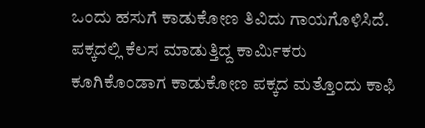ಒಂದು ಹಸುಗೆ ಕಾಡುಕೋಣ ತಿವಿದು ಗಾಯಗೊಳಿಸಿದೆ. ಪಕ್ಕದಲ್ಲಿ ಕೆಲಸ ಮಾಡುತ್ತಿದ್ದ ಕಾರ್ಮಿಕರು ಕೂಗಿಕೊಂಡಾಗ ಕಾಡುಕೋಣ ಪಕ್ಕದ ಮತ್ತೊಂದು ಕಾಫಿ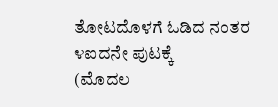ತೋಟದೊಳಗೆ ಓಡಿದ ನಂತರ ೪ಐದನೇ ಪುಟಕ್ಕೆ
(ಮೊದಲ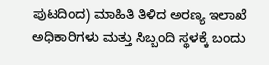ಪುಟದಿಂದ) ಮಾಹಿತಿ ತಿಳಿದ ಅರಣ್ಯ ಇಲಾಖೆ ಅಧಿಕಾರಿಗಳು ಮತ್ತು ಸಿಬ್ಬಂದಿ ಸ್ಥಳಕ್ಕೆ ಬಂದು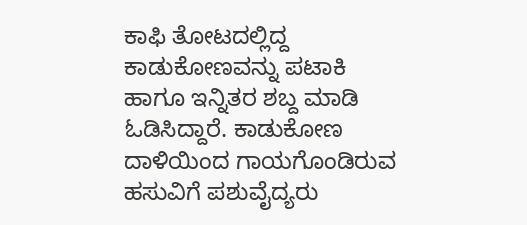ಕಾಫಿ ತೋಟದಲ್ಲಿದ್ದ ಕಾಡುಕೋಣವನ್ನು ಪಟಾಕಿ ಹಾಗೂ ಇನ್ನಿತರ ಶಬ್ದ ಮಾಡಿ ಓಡಿಸಿದ್ದಾರೆ. ಕಾಡುಕೋಣ ದಾಳಿಯಿಂದ ಗಾಯಗೊಂಡಿರುವ ಹಸುವಿಗೆ ಪಶುವೈದ್ಯರು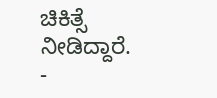ಚಿಕಿತ್ಸೆ ನೀಡಿದ್ದಾರೆ.
-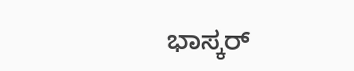ಭಾಸ್ಕರ್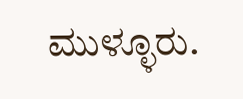ಮುಳ್ಳೂರು.